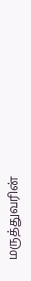மருத்துவரின்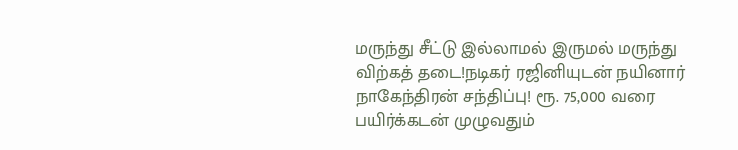மருந்து சீட்டு இல்லாமல் இருமல் மருந்து விற்கத் தடை!நடிகர் ரஜினியுடன் நயினார் நாகேந்திரன் சந்திப்பு! ரூ. 75,000 வரை பயிர்க்கடன் முழுவதும்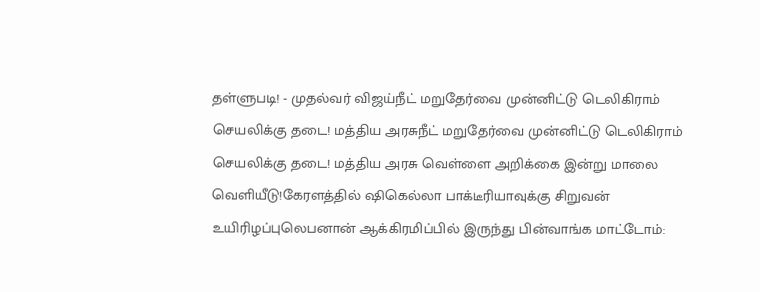தள்ளுபடி! - முதல்வர் விஜய்நீட் மறுதேர்வை முன்னிட்டு டெலிகிராம் செயலிக்கு தடை! மத்திய அரசுநீட் மறுதேர்வை முன்னிட்டு டெலிகிராம் செயலிக்கு தடை! மத்திய அரசு வெள்ளை அறிக்கை இன்று மாலை வெளியீடு!கேரளத்தில் ஷிகெல்லா பாக்டீரியாவுக்கு சிறுவன் உயிரிழப்புலெபனான் ஆக்கிரமிப்பில் இருந்து பின்வாங்க மாட்டோம்: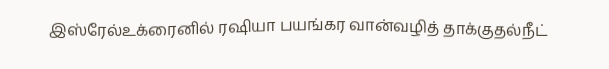இஸ்ரேல்உக்ரைனில் ரஷியா பயங்கர வான்வழித் தாக்குதல்நீட்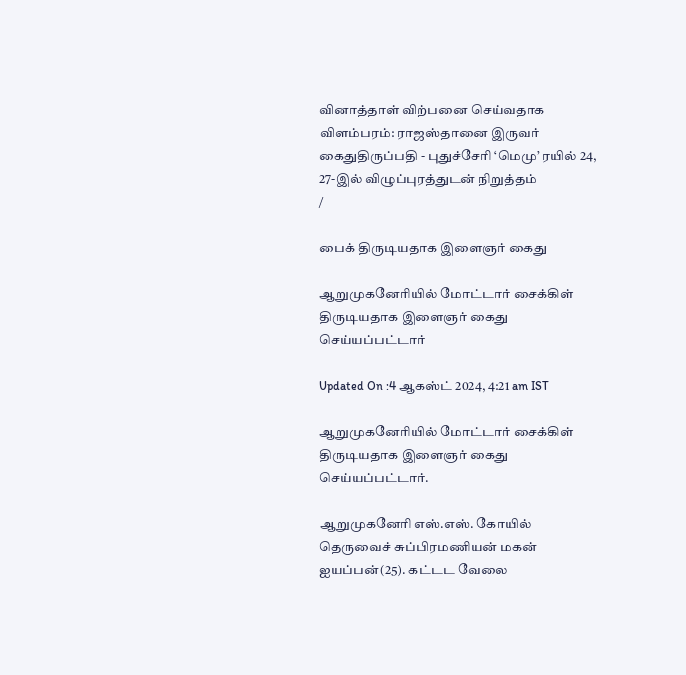வினாத்தாள் விற்பனை செய்வதாக விளம்பரம்: ராஜஸ்தானை இருவர் கைதுதிருப்பதி - புதுச்சேரி ‘மெமு’ ரயில் 24, 27-இல் விழுப்புரத்துடன் நிறுத்தம்
/

பைக் திருடியதாக இளைஞர் கைது

ஆறுமுகனேரியில் மோட்டார் சைக்கிள் திருடியதாக இளைஞர் கைது செய்யப்பட்டார்

Updated On :4 ஆகஸ்ட் 2024, 4:21 am IST

ஆறுமுகனேரியில் மோட்டார் சைக்கிள் திருடியதாக இளைஞர் கைது செய்யப்பட்டார்.

ஆறுமுகனேரி எஸ்.எஸ். கோயில் தெருவைச் சுப்பிரமணியன் மகன் ஐயப்பன்(25). கட்டட வேலை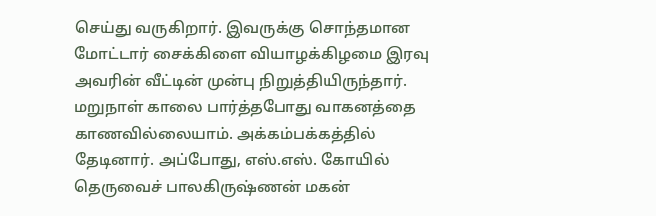செய்து வருகிறார். இவருக்கு சொந்தமான மோட்டார் சைக்கிளை வியாழக்கிழமை இரவு அவரின் வீட்டின் முன்பு நிறுத்தியிருந்தார். மறுநாள் காலை பார்த்தபோது வாகனத்தை காணவில்லையாம். அக்கம்பக்கத்தில் தேடினார். அப்போது, எஸ்.எஸ். கோயில் தெருவைச் பாலகிருஷ்ணன் மகன்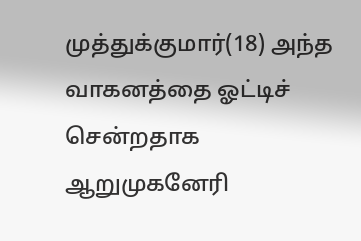முத்துக்குமார்(18) அந்த வாகனத்தை ஓட்டிச் சென்றதாக ஆறுமுகனேரி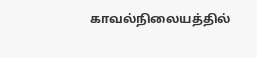காவல்நிலையத்தில்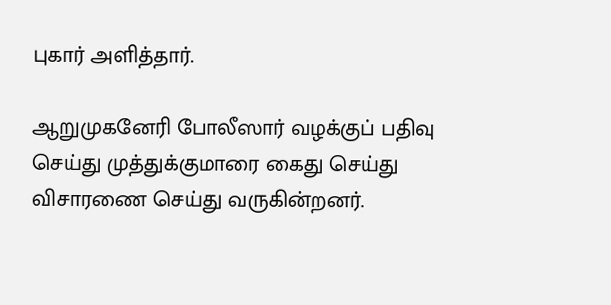புகார் அளித்தார்.

ஆறுமுகனேரி போலீஸார் வழக்குப் பதிவு செய்து முத்துக்குமாரை கைது செய்து விசாரணை செய்து வருகின்றனர்.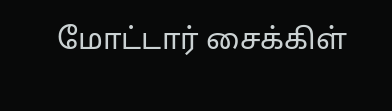மோட்டார் சைக்கிள்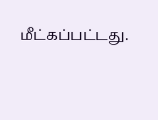மீட்கப்பட்டது.